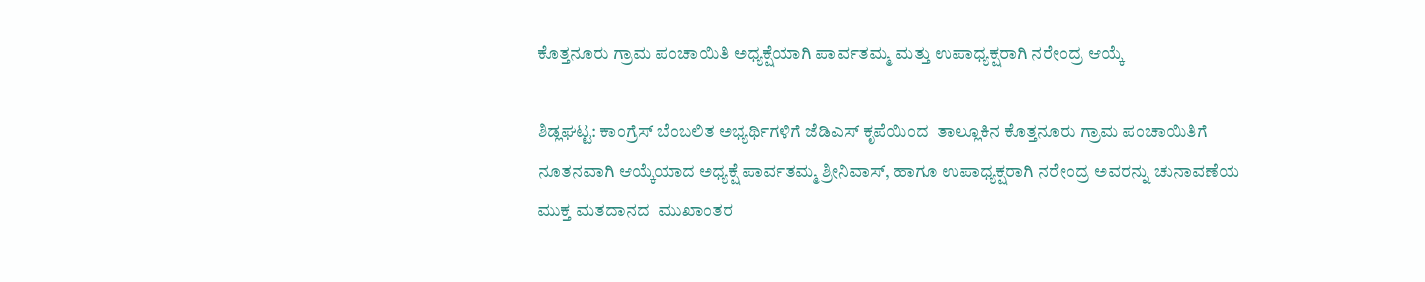ಕೊತ್ತನೂರು ಗ್ರಾಮ ಪಂಚಾಯಿತಿ ಅಧ್ಯಕ್ಷೆಯಾಗಿ ಪಾರ್ವತಮ್ಮ ಮತ್ತು ಉಪಾಧ್ಯಕ್ಷರಾಗಿ ನರೇಂದ್ರ ಆಯ್ಕೆ

ಶಿಡ್ಲಘಟ್ಟ: ಕಾಂಗ್ರೆಸ್ ಬೆಂಬಲಿತ ಅಭ್ಯರ್ಥಿಗಳಿಗೆ ಜೆಡಿಎಸ್ ಕೃಪೆಯಿಂದ  ತಾಲ್ಲೂಕಿನ ಕೊತ್ತನೂರು ಗ್ರಾಮ ಪಂಚಾಯಿತಿಗೆ ನೂತನವಾಗಿ ಆಯ್ಕೆಯಾದ ಅಧ್ಯಕ್ಷೆ ಪಾರ್ವತಮ್ಮ ಶ್ರೀನಿವಾಸ್, ಹಾಗೂ ಉಪಾಧ್ಯಕ್ಷರಾಗಿ ನರೇಂದ್ರ ಅವರನ್ನು ಚುನಾವಣೆಯ ಮುಕ್ತ ಮತದಾನದ  ಮುಖಾಂತರ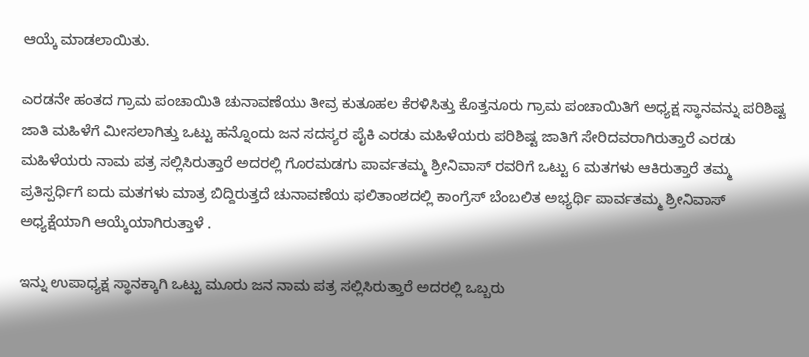ಆಯ್ಕೆ ಮಾಡಲಾಯಿತು.

ಎರಡನೇ ಹಂತದ ಗ್ರಾಮ ಪಂಚಾಯಿತಿ ಚುನಾವಣೆಯು ತೀವ್ರ ಕುತೂಹಲ ಕೆರಳಿಸಿತ್ತು ಕೊತ್ತನೂರು ಗ್ರಾಮ ಪಂಚಾಯಿತಿಗೆ ಅಧ್ಯಕ್ಷ ಸ್ಥಾನವನ್ನು ಪರಿಶಿಷ್ಟ ಜಾತಿ ಮಹಿಳೆಗೆ ಮೀಸಲಾಗಿತ್ತು ಒಟ್ಟು ಹನ್ನೊಂದು ಜನ ಸದಸ್ಯರ ಪೈಕಿ ಎರಡು ಮಹಿಳೆಯರು ಪರಿಶಿಷ್ಟ ಜಾತಿಗೆ ಸೇರಿದವರಾಗಿರುತ್ತಾರೆ ಎರಡು ಮಹಿಳೆಯರು ನಾಮ ಪತ್ರ ಸಲ್ಲಿಸಿರುತ್ತಾರೆ ಅದರಲ್ಲಿ ಗೊರಮಡಗು ಪಾರ್ವತಮ್ಮ ಶ್ರೀನಿವಾಸ್ ರವರಿಗೆ ಒಟ್ಟು 6 ಮತಗಳು ಆಕಿರುತ್ತಾರೆ ತಮ್ಮ ಪ್ರತಿಸ್ಪರ್ಧಿಗೆ ಐದು ಮತಗಳು ಮಾತ್ರ ಬಿದ್ದಿರುತ್ತದೆ ಚುನಾವಣೆಯ ಫಲಿತಾಂಶದಲ್ಲಿ ಕಾಂಗ್ರೆಸ್ ಬೆಂಬಲಿತ ಅಭ್ಯರ್ಥಿ ಪಾರ್ವತಮ್ಮ ಶ್ರೀನಿವಾಸ್ ಅಧ್ಯಕ್ಷೆಯಾಗಿ ಆಯ್ಕೆಯಾಗಿರುತ್ತಾಳೆ .

ಇನ್ನು ಉಪಾಧ್ಯಕ್ಷ ಸ್ಥಾನಕ್ಕಾಗಿ ಒಟ್ಟು ಮೂರು ಜನ ನಾಮ ಪತ್ರ ಸಲ್ಲಿಸಿರುತ್ತಾರೆ ಅದರಲ್ಲಿ ಒಬ್ಬರು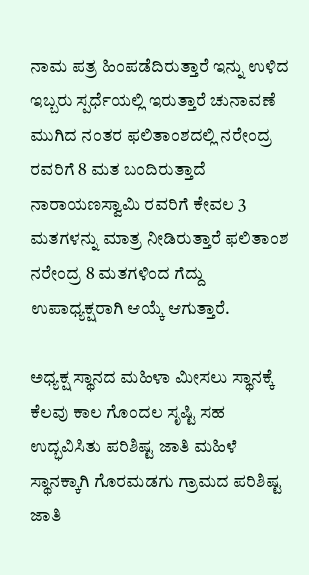ನಾಮ ಪತ್ರ ಹಿಂಪಡೆದಿರುತ್ತಾರೆ ಇನ್ನು ಉಳಿದ ಇಬ್ಬರು ಸ್ಪರ್ಧೆಯಲ್ಲಿ ಇರುತ್ತಾರೆ ಚುನಾವಣೆ ಮುಗಿದ ನಂತರ ಫಲಿತಾಂಶದಲ್ಲಿ ನರೇಂದ್ರ ರವರಿಗೆ 8 ಮತ ಬಂದಿರುತ್ತಾದೆ ನಾರಾಯಣಸ್ವಾಮಿ ರವರಿಗೆ ಕೇವಲ 3 ಮತಗಳನ್ನು ಮಾತ್ರ ನೀಡಿರುತ್ತಾರೆ ಫಲಿತಾಂಶ ನರೇಂದ್ರ 8 ಮತಗಳಿಂದ ಗೆದ್ದು ಉಪಾಧ್ಯಕ್ಷರಾಗಿ ಆಯ್ಕೆ ಆಗುತ್ತಾರೆ.

ಅಧ್ಯಕ್ಷ ಸ್ಥಾನದ ಮಹಿಳಾ ಮೀಸಲು ಸ್ಥಾನಕ್ಕೆ ಕೆಲವು ಕಾಲ ಗೊಂದಲ ಸೃಷ್ಟಿ ‌ಸಹ ಉದ್ಭವಿಸಿತು ಪರಿಶಿಷ್ಟ ಜಾತಿ ಮಹಿಳೆ ಸ್ಥಾನಕ್ಕಾಗಿ ಗೊರಮಡಗು ಗ್ರಾಮದ ಪರಿಶಿಷ್ಟ ಜಾತಿ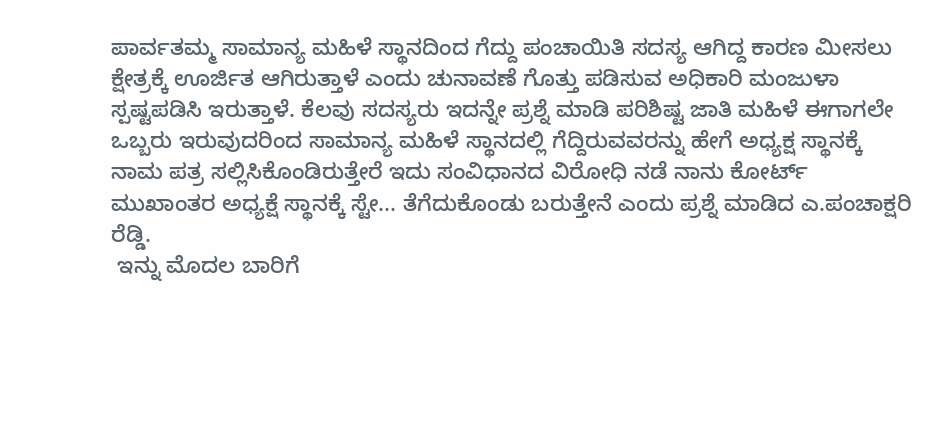ಪಾರ್ವತಮ್ಮ ಸಾಮಾನ್ಯ ಮಹಿಳೆ ಸ್ಥಾನದಿಂದ ಗೆದ್ದು ಪಂಚಾಯಿತಿ ಸದಸ್ಯ ಆಗಿದ್ದ ಕಾರಣ ಮೀಸಲು ಕ್ಷೇತ್ರಕ್ಕೆ ಊರ್ಜಿತ ಆಗಿರುತ್ತಾಳೆ ಎಂದು ಚುನಾವಣೆ ಗೊತ್ತು ಪಡಿಸುವ ಅಧಿಕಾರಿ ಮಂಜುಳಾ ಸ್ಪಷ್ಟಪಡಿಸಿ ಇರುತ್ತಾಳೆ. ಕೆಲವು ಸದಸ್ಯರು ಇದನ್ನೇ ಪ್ರಶ್ನೆ ಮಾಡಿ ಪರಿಶಿಷ್ಟ ಜಾತಿ ಮಹಿಳೆ ಈಗಾಗಲೇ ಒಬ್ಬರು ಇರುವುದರಿಂದ ಸಾಮಾನ್ಯ ಮಹಿಳೆ ಸ್ಥಾನದಲ್ಲಿ ಗೆದ್ದಿರುವವರನ್ನು ಹೇಗೆ ಅಧ್ಯಕ್ಷ ಸ್ಥಾನಕ್ಕೆ ನಾಮ ಪತ್ರ ಸಲ್ಲಿಸಿಕೊಂಡಿರುತ್ತೇರೆ ಇದು ಸಂವಿಧಾನದ ವಿರೋಧಿ ನಡೆ ನಾನು ಕೋರ್ಟ್ ಮುಖಾಂತರ ಅಧ್ಯಕ್ಷೆ ಸ್ಥಾನಕ್ಕೆ ಸ್ಟೇ... ತೆಗೆದುಕೊಂಡು ಬರುತ್ತೇನೆ ಎಂದು ಪ್ರಶ್ನೆ ಮಾಡಿದ ಎ.ಪಂಚಾಕ್ಷರಿ ರೆಡ್ಡಿ.
 ಇನ್ನು ಮೊದಲ ಬಾರಿಗೆ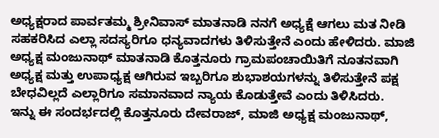ಅಧ್ಯಕ್ಷರಾದ ಪಾರ್ವತಮ್ಮ ಶ್ರೀನಿವಾಸ್ ಮಾತನಾಡಿ ನನಗೆ ಅಧ್ಯಕ್ಷೆ ಆಗಲು ಮತ ನೀಡಿ ಸಹಕರಿಸಿದ ಎಲ್ಲಾ ಸದಸ್ಯರಿಗೂ ಧನ್ಯವಾದಗಳು ತಿಳಿಸುತ್ತೇನೆ ಎಂದು ಹೇಳಿದರು. ಮಾಜಿ ಅಧ್ಯಕ್ಷ ಮಂಜುನಾಥ್ ಮಾತನಾಡಿ ಕೊತ್ತನೂರು ಗ್ರಾಮಪಂಚಾಯಿತಿಗೆ ನೂತನವಾಗಿ ಅಧ್ಯಕ್ಷ ಮತ್ತು ಉಪಾಧ್ಯಕ್ಷ ಆಗಿರುವ ಇಬ್ಬರಿಗೂ ಶುಭಾಶಯಗಳನ್ನು ತಿಳಿಸುತ್ತೇನೆ ಪಕ್ಷ ಬೇಧವಿಲ್ಲದೆ ಎಲ್ಲಾರಿಗೂ ಸಮಾನವಾದ ನ್ಯಾಯ ಕೊಡುತ್ತೇವೆ ಎಂದು ತಿಳಿಸಿದರು.
ಇನ್ನು ಈ ಸಂದರ್ಭದಲ್ಲಿ ಕೊತ್ತನೂರು ದೇವರಾಜ್, ಮಾಜಿ ಅಧ್ಯಕ್ಷ ಮಂಜುನಾಥ್,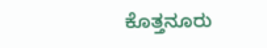ಕೊತ್ತನೂರು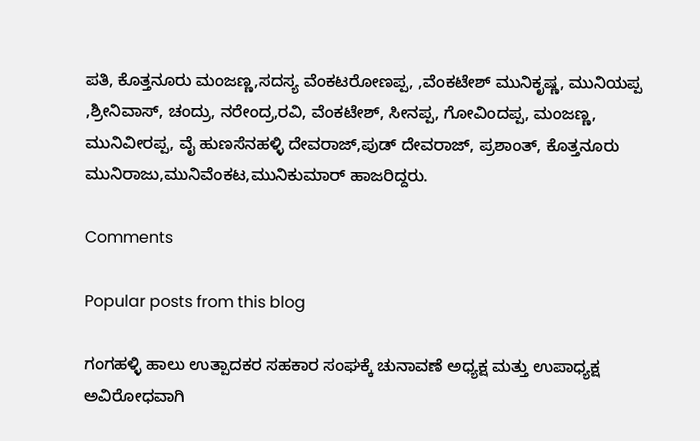ಪತಿ, ಕೊತ್ತನೂರು ಮಂಜಣ್ಣ,ಸದಸ್ಯ ವೆಂಕಟರೋಣಪ್ಪ, ,ವೆಂಕಟೇಶ್ ಮುನಿಕೃಷ್ಣ, ಮುನಿಯಪ್ಪ ,ಶ್ರೀನಿವಾಸ್, ಚಂದ್ರು, ನರೇಂದ್ರ,ರವಿ, ವೆಂಕಟೇಶ್, ಸೀನಪ್ಪ, ಗೋವಿಂದಪ್ಪ, ಮಂಜಣ್ಣ, ಮುನಿವೀರಪ್ಪ, ವೈ ಹುಣಸೆನಹಳ್ಳಿ ದೇವರಾಜ್,ಪುಡ್ ದೇವರಾಜ್, ಪ್ರಶಾಂತ್, ಕೊತ್ತನೂರು ಮುನಿರಾಜು,ಮುನಿವೆಂಕಟ,ಮುನಿಕುಮಾರ್ ಹಾಜರಿದ್ದರು.

Comments

Popular posts from this blog

ಗಂಗಹಳ್ಳಿ ಹಾಲು ಉತ್ಪಾದಕರ ಸಹಕಾರ ಸಂಘಕ್ಕೆ ಚುನಾವಣೆ ಅಧ್ಯಕ್ಷ ಮತ್ತು ಉಪಾಧ್ಯಕ್ಷ ಅವಿರೋಧವಾಗಿ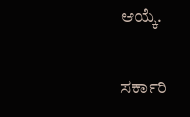ಆಯ್ಕೆ.

ಸರ್ಕಾರಿ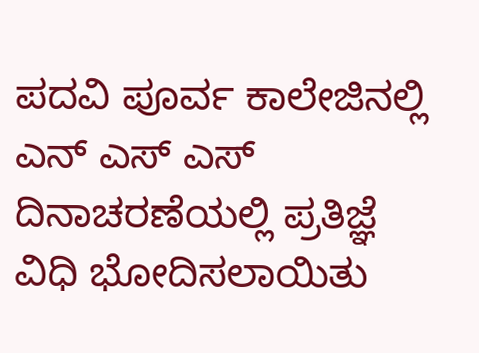ಪದವಿ ಪೂರ್ವ ಕಾಲೇಜಿನಲ್ಲಿ ಎನ್ ಎಸ್ ಎಸ್ ದಿನಾಚರಣೆಯಲ್ಲಿ ಪ್ರತಿಜ್ಞೆ ವಿಧಿ ಭೋದಿಸಲಾಯಿತು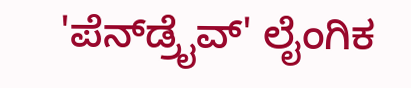'ಪೆನ್‌ಡ್ರೈವ್' ಲೈಂಗಿಕ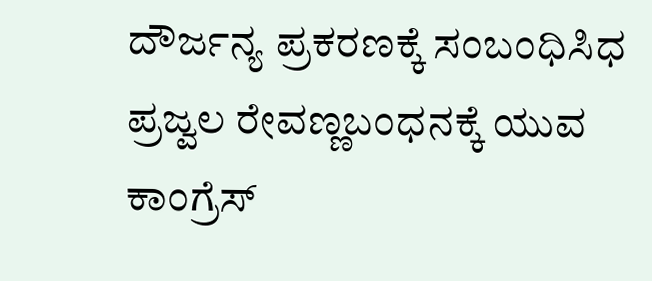ದೌರ್ಜನ್ಯ ಪ್ರಕರಣಕ್ಕೆ ಸಂಬಂಧಿಸಿಧ ಪ್ರಜ್ವಲ ರೇವಣ್ಣಬಂಧನಕ್ಕೆ ಯುವ ಕಾಂಗ್ರೆಸ್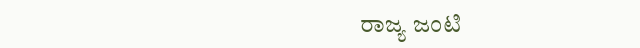ರಾಜ್ಯ ಜಂಟಿ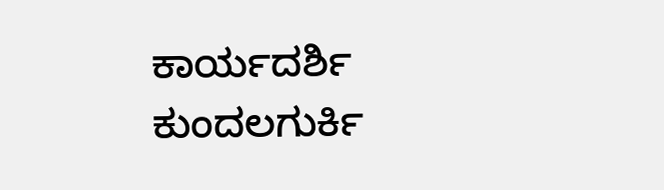ಕಾರ್ಯದರ್ಶಿ ಕುಂದಲಗುರ್ಕಿ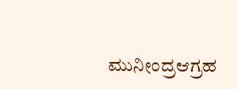ಮುನೀಂದ್ರಆಗ್ರಹ